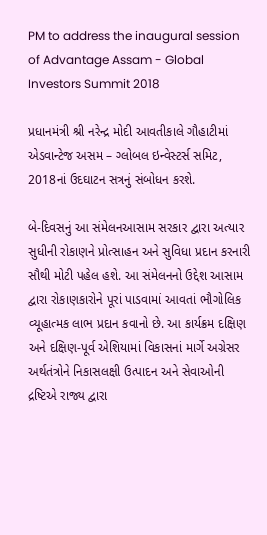PM to address the inaugural session of Advantage Assam - Global Investors Summit 2018

પ્રધાનમંત્રી શ્રી નરેન્દ્ર મોદી આવતીકાલે ગૌહાટીમાં એડવાન્ટેજ અસમ – ગ્લોબલ ઇન્વેસ્ટર્સ સમિટ, 2018નાં ઉદઘાટન સત્રનું સંબોધન કરશે.

બે-દિવસનું આ સંમેલનઆસામ સરકાર દ્વારા અત્યાર સુધીની રોકાણને પ્રોત્સાહન અને સુવિધા પ્રદાન કરનારી સૌથી મોટી પહેલ હશે. આ સંમેલનનો ઉદ્દેશ આસામ દ્વારા રોકાણકારોને પૂરાં પાડવામાં આવતાં ભૌગોલિક વ્યૂહાત્મક લાભ પ્રદાન કવાનો છે. આ કાર્યક્રમ દક્ષિણ અને દક્ષિણ-પૂર્વ એશિયામાં વિકાસનાં માર્ગે અગ્રેસર અર્થતંત્રોને નિકાસલક્ષી ઉત્પાદન અને સેવાઓની દ્રષ્ટિએ રાજ્ય દ્વારા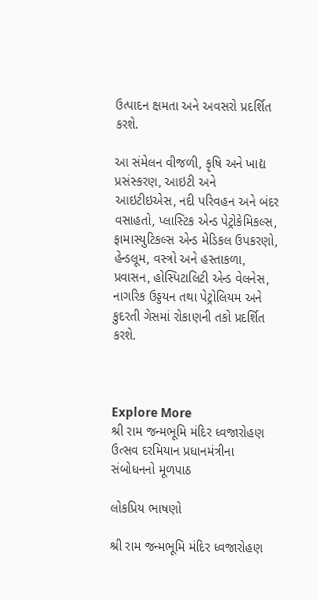ઉત્પાદન ક્ષમતા અને અવસરો પ્રદર્શિત કરશે.

આ સંમેલન વીજળી, કૃષિ અને ખાદ્ય પ્રસંસ્કરણ, આઇટી અને આઇટીઇએસ, નદી પરિવહન અને બંદર વસાહતો, પ્લાસ્ટિક એન્ડ પેટ્રોકેમિકલ્સ, ફામાસ્યુટિકલ્સ એન્ડ મેડિકલ ઉપકરણો, હેન્ડલૂમ, વસ્ત્રો અને હસ્તાકળા, પ્રવાસન, હોસ્પિટાલિટી એન્ડ વેલનેસ, નાગરિક ઉડ્ડયન તથા પેટ્રોલિયમ અને કુદરતી ગેસમાં રોકાણની તકો પ્રદર્શિત કરશે.



Explore More
શ્રી રામ જન્મભૂમિ મંદિર ધ્વજારોહણ ઉત્સવ દરમિયાન પ્રધાનમંત્રીના સંબોધનનો મૂળપાઠ

લોકપ્રિય ભાષણો

શ્રી રામ જન્મભૂમિ મંદિર ધ્વજારોહણ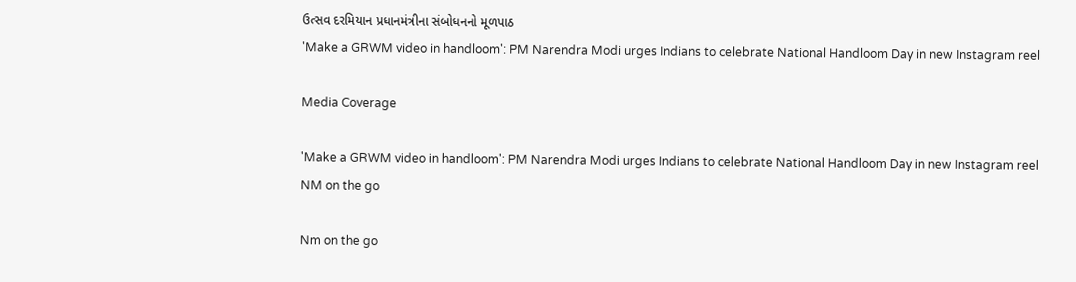ઉત્સવ દરમિયાન પ્રધાનમંત્રીના સંબોધનનો મૂળપાઠ
'Make a GRWM video in handloom': PM Narendra Modi urges Indians to celebrate National Handloom Day in new Instagram reel

Media Coverage

'Make a GRWM video in handloom': PM Narendra Modi urges Indians to celebrate National Handloom Day in new Instagram reel
NM on the go

Nm on the go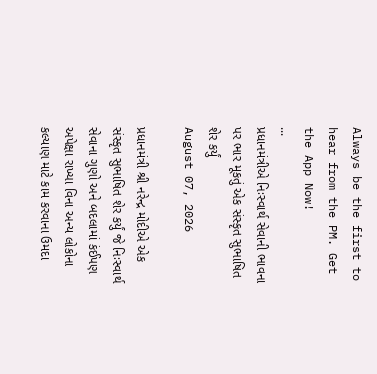Always be the first to hear from the PM. Get the App Now!
...
પ્રધાનમંત્રીએ નિઃસ્વાર્થ સેવાની ભાવના પર ભાર મૂકતું એક સંસ્કૃત સુભાષિત શેર કર્યું
August 07, 2026

પ્રધાનમંત્રી શ્રી નરેન્દ્ર મોદીએ એક સંસ્કૃત સુભાષિત શેર કર્યું જે નિઃસ્વાર્થ સેવાના ગુણો અને બદલામાં કંઈપણ અપેક્ષા રાખ્યા વિના અન્ય લોકોના કલ્યાણ માટે કામ કરવાના ઉમદા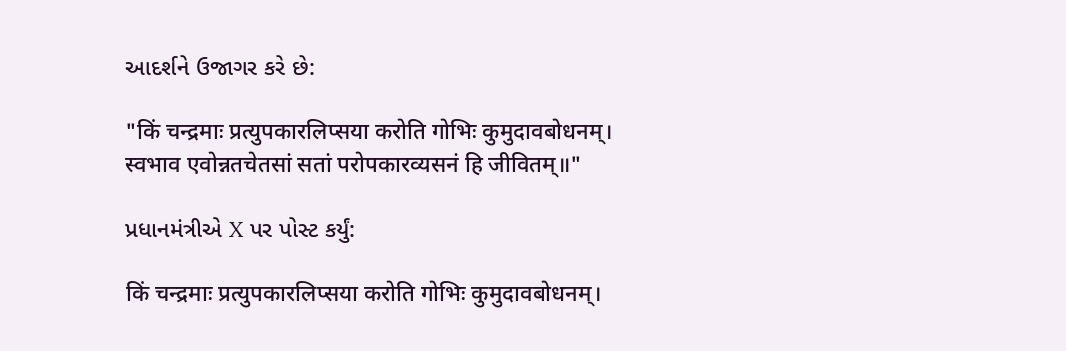આદર્શને ઉજાગર કરે છે:

"किं चन्द्रमाः प्रत्युपकारलिप्सया करोति गोभिः कुमुदावबोधनम्।
स्वभाव एवोन्नतचेतसां सतां परोपकारव्यसनं हि जीवितम्॥"

પ્રધાનમંત્રીએ X પર પોસ્ટ કર્યું:

किं चन्द्रमाः प्रत्युपकारलिप्सया करोति गोभिः कुमुदावबोधनम्।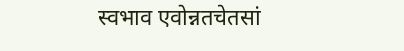स्वभाव एवोन्नतचेतसां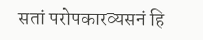सतां परोपकारव्यसनं हि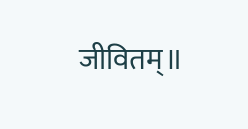जीवितम्॥